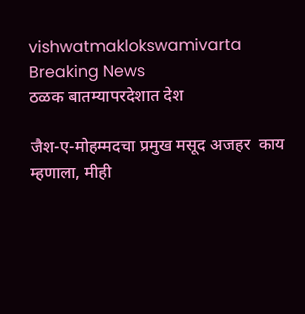vishwatmaklokswamivarta
Breaking News
ठळक बातम्यापरदेशात देश

जैश-ए-मोहम्मदचा प्रमुख मसूद अजहर  काय म्हणाला, मीही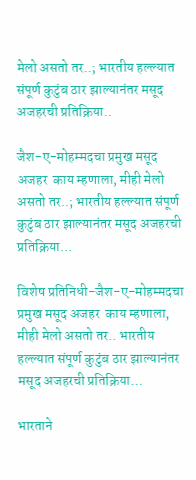मेलो असतो तर..; भारतीय हल्ल्यात संपूर्ण कुटुंब ठार झाल्यानंतर मसूद अजहरची प्रतिक्रिया..

जैश-ए-मोहम्मदचा प्रमुख मसूद अजहर  काय म्हणाला, मीही मेलो असतो तर..; भारतीय हल्ल्यात संपूर्ण कुटुंब ठार झाल्यानंतर मसूद अजहरची प्रतिक्रिया…

विशेष प्रतिनिधी-जैश-ए-मोहम्मदचा प्रमुख मसूद अजहर  काय म्हणाला, मीही मेलो असतो तर.. भारतीय हल्ल्यात संपूर्ण कुटुंब ठार झाल्यानंतर मसूद अजहरची प्रतिक्रिया…

भारताने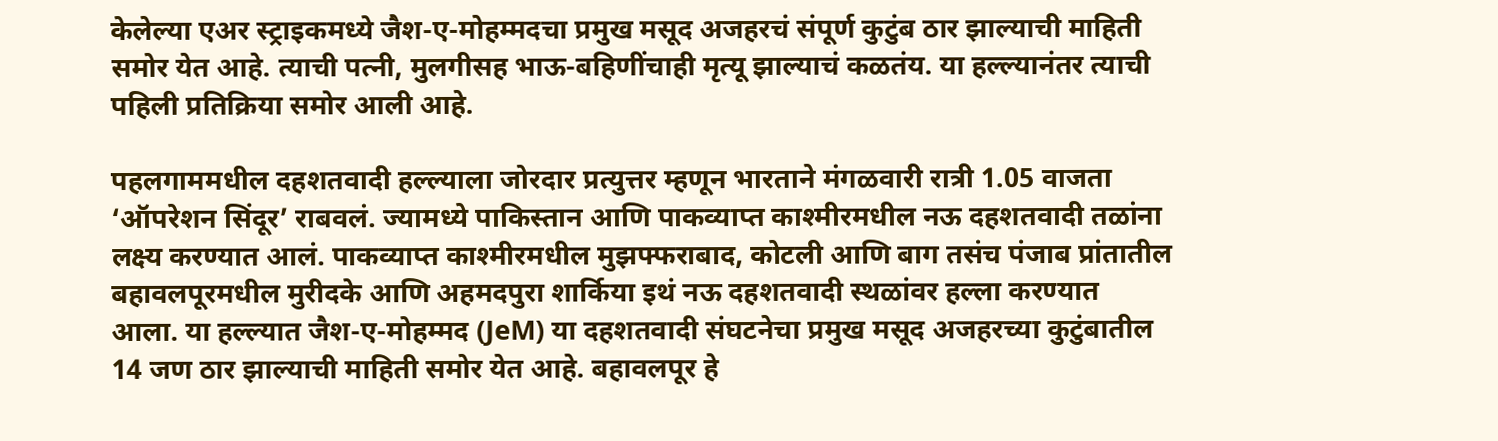केलेल्या एअर स्ट्राइकमध्ये जैश-ए-मोहम्मदचा प्रमुख मसूद अजहरचं संपूर्ण कुटुंब ठार झाल्याची माहिती समोर येत आहे. त्याची पत्नी, मुलगीसह भाऊ-बहिणींचाही मृत्यू झाल्याचं कळतंय. या हल्ल्यानंतर त्याची पहिली प्रतिक्रिया समोर आली आहे.

पहलगाममधील दहशतवादी हल्ल्याला जोरदार प्रत्युत्तर म्हणून भारताने मंगळवारी रात्री 1.05 वाजता ‘ऑपरेशन सिंदूर’ राबवलं. ज्यामध्ये पाकिस्तान आणि पाकव्याप्त काश्मीरमधील नऊ दहशतवादी तळांना लक्ष्य करण्यात आलं. पाकव्याप्त काश्मीरमधील मुझफ्फराबाद, कोटली आणि बाग तसंच पंजाब प्रांतातील बहावलपूरमधील मुरीदके आणि अहमदपुरा शार्किया इथं नऊ दहशतवादी स्थळांवर हल्ला करण्यात आला. या हल्ल्यात जैश-ए-मोहम्मद (JeM) या दहशतवादी संघटनेचा प्रमुख मसूद अजहरच्या कुटुंबातील 14 जण ठार झाल्याची माहिती समोर येत आहे. बहावलपूर हे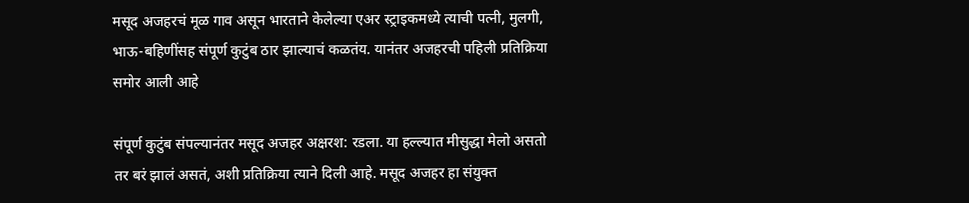मसूद अजहरचं मूळ गाव असून भारताने केलेल्या एअर स्ट्राइकमध्ये त्याची पत्नी, मुलगी, भाऊ-बहिणींसह संपूर्ण कुटुंब ठार झाल्याचं कळतंय. यानंतर अजहरची पहिली प्रतिक्रिया समोर आली आहे

संपूर्ण कुटुंब संपल्यानंतर मसूद अजहर अक्षरश: रडला. या हल्ल्यात मीसुद्धा मेलो असतो तर बरं झालं असतं, अशी प्रतिक्रिया त्याने दिली आहे. मसूद अजहर हा संयुक्त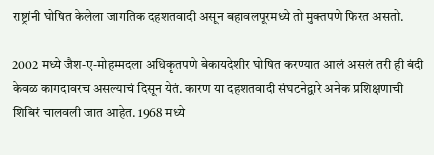राष्ट्रांनी घोषित केलेला जागतिक दहशतवादी असून बहावलपूरमध्ये तो मुक्तपणे फिरत असतो.

2002 मध्ये जैश-ए-मोहम्मदला अधिकृतपणे बेकायदेशीर घोषित करण्यात आलं असलं तरी ही बंदी केवळ कागदावरच असल्याचं दिसून येतं. कारण या दहशतवादी संघटनेद्वारे अनेक प्रशिक्षणाची शिबिरं चालवली जात आहेत. 1968 मध्ये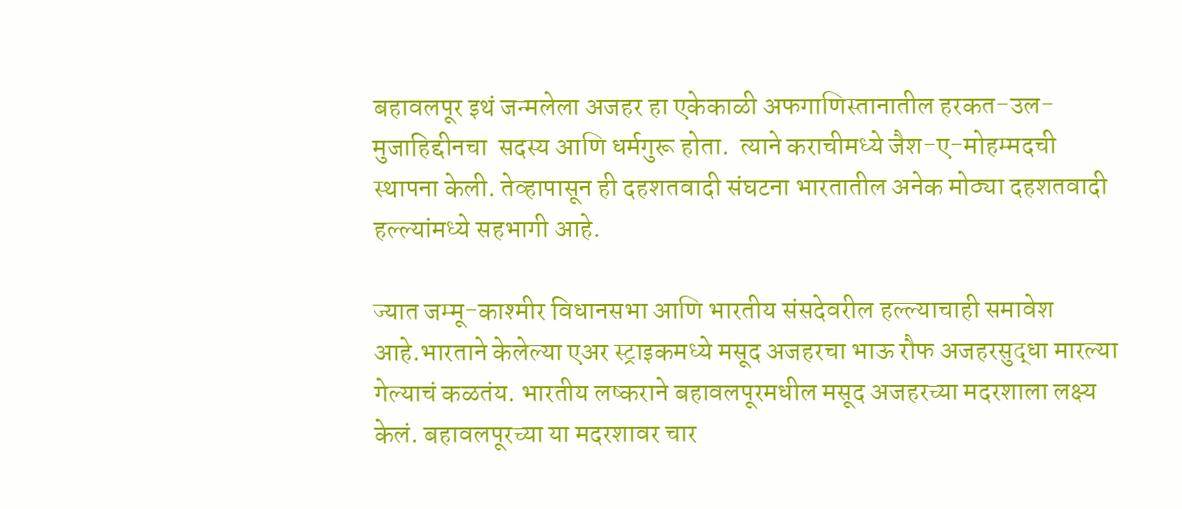बहावलपूर इथं जन्मलेला अजहर हा एकेकाळी अफगाणिस्तानातील हरकत-उल-मुजाहिद्दीनचा  सदस्य आणि धर्मगुरू होता.  त्याने कराचीमध्ये जैश-ए-मोहम्मदची स्थापना केली. तेव्हापासून ही दहशतवादी संघटना भारतातील अनेक मोठ्या दहशतवादी हल्ल्यांमध्ये सहभागी आहे.

ज्यात जम्मू-काश्मीर विधानसभा आणि भारतीय संसदेवरील हल्ल्याचाही समावेश आहे.भारताने केलेल्या एअर स्ट्राइकमध्ये मसूद अजहरचा भाऊ रौफ अजहरसुद्धा मारल्या गेल्याचं कळतंय. भारतीय लष्कराने बहावलपूरमधील मसूद अजहरच्या मदरशाला लक्ष्य केलं. बहावलपूरच्या या मदरशावर चार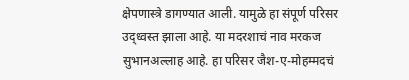क्षेपणास्त्रे डागण्यात आली. यामुळे हा संपूर्ण परिसर उद्ध्वस्त झाला आहे. या मदरशाचं नाव मरकज सुभानअल्लाह आहे. हा परिसर जैश-ए-मोहम्मदचं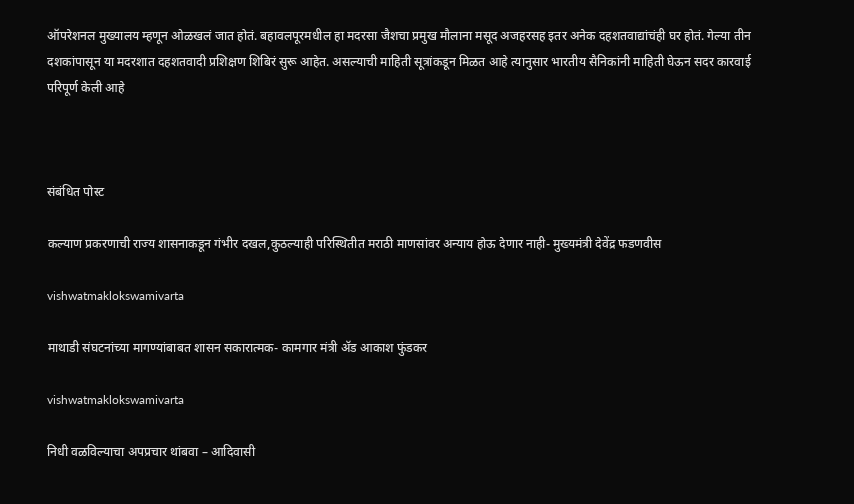ऑपरेशनल मुख्यालय म्हणून ओळखलं जात होतं. बहावलपूरमधील हा मदरसा जैशचा प्रमुख मौलाना मसूद अजहरसह इतर अनेक दहशतवाद्यांचंही घर होतं. गेल्या तीन दशकांपासून या मदरशात दहशतवादी प्रशिक्षण शिबिरं सुरू आहेत. असल्याची माहिती सूत्रांकडून मिळत आहे त्यानुसार भारतीय सैनिकांनी माहिती घेऊन सदर कारवाई परिपूर्ण केली आहे



संबंधित पोस्ट

कल्याण प्रकरणाची राज्य शासनाकडून गंभीर दखल,कुठल्याही परिस्थितीत मराठी माणसांवर अन्याय होऊ देणार नाही- मुख्यमंत्री देवेंद्र फडणवीस

vishwatmaklokswamivarta

माथाडी संघटनांच्या मागण्यांबाबत शासन सकारात्मक- कामगार मंत्री ॲड आकाश फुंडकर

vishwatmaklokswamivarta

निधी वळविल्याचा अपप्रचार थांबवा – आदिवासी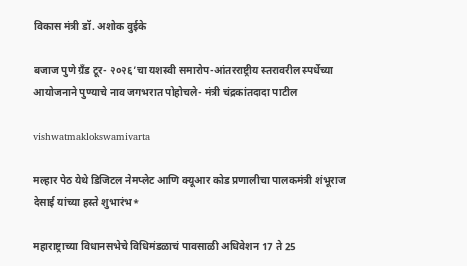विकास मंत्री डॉ. अशोक वुईके

बजाज पुणे ग्रँड टूर- २०२६’चा यशस्वी समारोप-आंतरराष्ट्रीय स्तरावरील स्पर्धेच्या आयोजनाने पुण्याचे नाव जगभरात पोहोचले- मंत्री चंद्रकांतदादा पाटील

vishwatmaklokswamivarta

मल्हार पेठ येथे डिजिटल नेमप्लेट आणि क्यूआर कोड प्रणालीचा पालकमंत्री शंभूराज देसाई यांच्या हस्ते शुभारंभ*

महाराष्ट्राच्या विधानसभेचे विधिमंडळाचं पावसाळी अधिवेशन 17 ते 25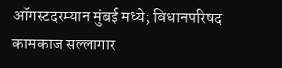ऑगस्टदरम्यान मुंबई मध्ये; विधानपरिषद कामकाज सल्लागार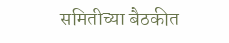समितीच्या बैठकीत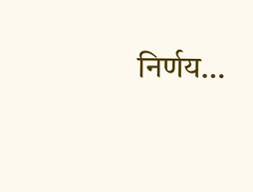निर्णय…